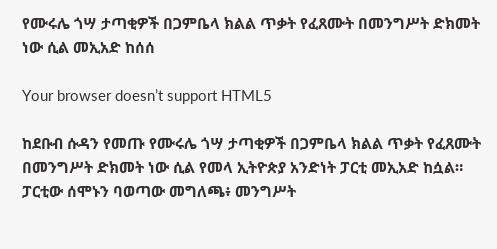የሙሩሌ ጎሣ ታጣቂዎች በጋምቤላ ክልል ጥቃት የፈጸሙት በመንግሥት ድክመት ነው ሲል መኢአድ ከሰሰ

Your browser doesn’t support HTML5

ከደቡብ ሱዳን የመጡ የሙሩሌ ጎሣ ታጣቂዎች በጋምቤላ ክልል ጥቃት የፈጸሙት በመንግሥት ድክመት ነው ሲል የመላ ኢትዮጵያ አንድነት ፓርቲ መኢአድ ከሷል። ፓርቲው ሰሞኑን ባወጣው መግለጫ፥ መንግሥት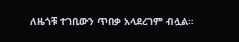ለዜጎቹ ተገቢውን ጥበቃ አላደረገም ብሏል።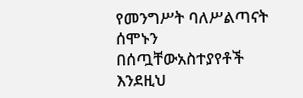የመንግሥት ባለሥልጣናት ሰሞኑን በሰጧቸውአስተያየቶች እንደዚህ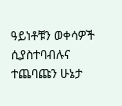ዓይነቶቹን ወቀሳዎች ሲያስተባብሉና ተጨባጩን ሁኔታ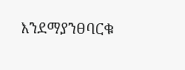እንደማያንፀባርቁ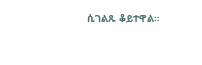ሲገልጹ ቆይተዋል።